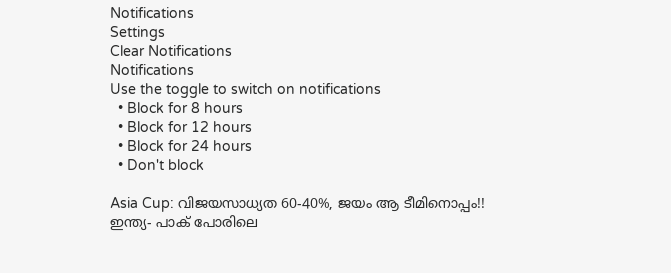Notifications
Settings
Clear Notifications
Notifications
Use the toggle to switch on notifications
  • Block for 8 hours
  • Block for 12 hours
  • Block for 24 hours
  • Don't block

Asia Cup: വിജയസാധ്യത 60-40%, ജയം ആ ടീമിനൊപ്പം!! ഇന്ത്യ- പാക് പോരിലെ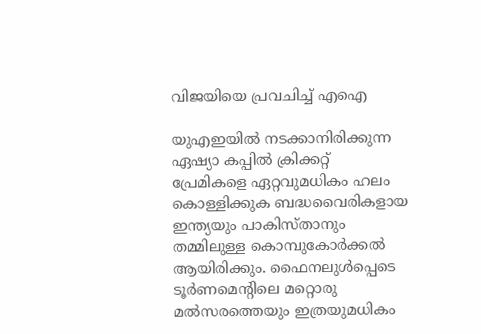വിജയിയെ പ്രവചിച്ച് എഐ

യുഎഇയില്‍ നടക്കാനിരിക്കുന്ന ഏഷ്യാ കപ്പില്‍ ക്രിക്കറ്റ് പ്രേമികളെ ഏറ്റവുമധികം ഹലം കൊള്ളിക്കുക ബദ്ധവൈരികളായ ഇന്ത്യയും പാകിസ്താനും തമ്മിലുള്ള കൊമ്പുകോര്‍ക്കല്‍ ആയിരിക്കും. ഫൈനലുള്‍പ്പെടെ ടൂര്‍ണമെന്റിലെ മറ്റൊരു മല്‍സരത്തെയും ഇത്രയുമധികം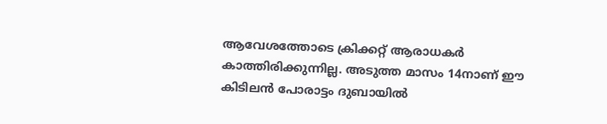ആവേശത്തോടെ ക്രിക്കറ്റ് ആരാധകര്‍ കാത്തിരിക്കുന്നില്ല. അടുത്ത മാസം 14നാണ് ഈ കിടിലന്‍ പോരാട്ടം ദുബായില്‍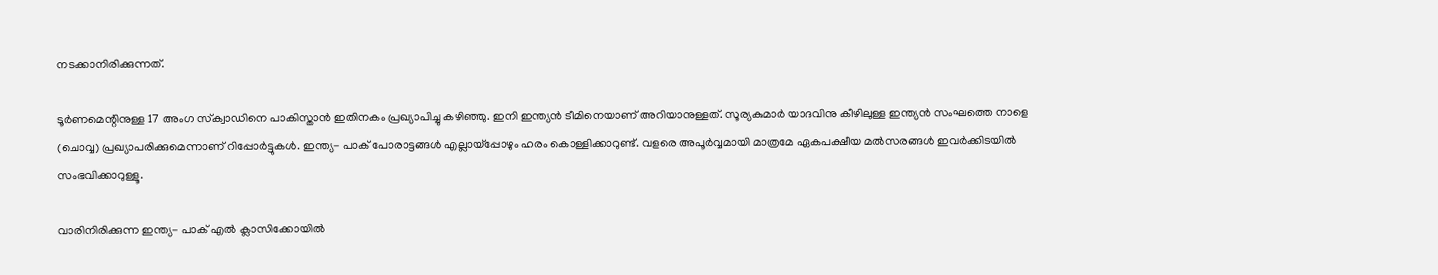നടക്കാനിരിക്കുന്നത്.

ടൂര്‍ണമെന്റിനുള്ള 17 അംഗ സ്‌ക്വാഡിനെ പാകിസ്താന്‍ ഇതിനകം പ്രഖ്യാപിച്ചു കഴിഞ്ഞു. ഇനി ഇന്ത്യന്‍ ടീമിനെയാണ് അറിയാനുള്ളത്. സൂര്യകുമാര്‍ യാദവിനു കീഴിലുള്ള ഇന്ത്യന്‍ സംഘത്തെ നാളെ (ചൊവ്വ) പ്രഖ്യാപരിക്കുമെന്നാണ് റിപ്പോര്‍ട്ടുകള്‍. ഇന്ത്യ- പാക് പോരാട്ടങ്ങള്‍ എല്ലായ്‌പ്പോഴും ഹരം കൊള്ളിക്കാറുണ്ട്. വളരെ അപൂര്‍വ്വമായി മാത്രമേ ഏകപക്ഷീയ മല്‍സരങ്ങള്‍ ഇവര്‍ക്കിടയില്‍ സംഭവിക്കാറുള്ളൂ.

വാരിനിരിക്കുന്ന ഇന്ത്യ- പാക് എല്‍ ക്ലാസിക്കോയില്‍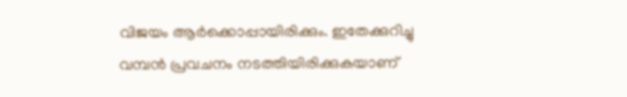വിജയം ആര്‍ക്കൊപ്പായിരിക്കും. ഇതേക്കുറിച്ചു വമ്പന്‍ പ്രവചനം നടത്തിയിരിക്കുകയാണ്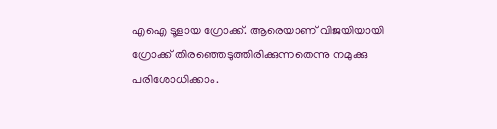എഐ ടൂളായ ഗ്രോക്ക്. ആരെയാണ് വിജയിയായി ഗ്രോക്ക് തിരഞ്ഞെടുത്തിരിക്കുന്നതെന്നു നമുക്കു പരിശോധിക്കാം.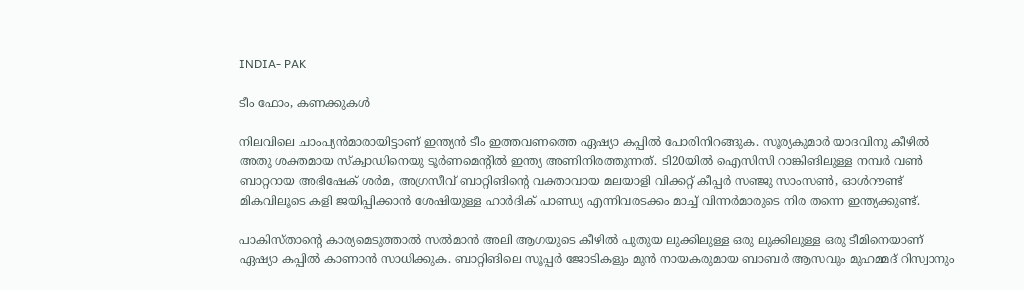INDIA- PAK

ടീം ഫോം, കണക്കുകള്‍

നിലവിലെ ചാംപ്യന്‍മാരായിട്ടാണ് ഇന്ത്യന്‍ ടീം ഇത്തവണത്തെ ഏഷ്യാ കപ്പില്‍ പോരിനിറങ്ങുക. സൂര്യകുമാര്‍ യാദവിനു കീഴില്‍ അതു ശക്തമായ സ്‌ക്വാഡിനെയു ടൂര്‍ണമെന്റില്‍ ഇന്ത്യ അണിനിരത്തുന്നത്. ടി20യില്‍ ഐസിസി റാങ്കിങിലുള്ള നമ്പര്‍ വണ്‍ ബാറ്ററായ അഭിഷേക് ശര്‍മ, അഗ്രസീവ് ബാറ്റിങിന്റെ വക്താവായ മലയാളി വിക്കറ്റ് കീപ്പര്‍ സഞ്ജു സാംസണ്‍, ഓള്‍റൗണ്ട് മികവിലൂടെ കളി ജയിപ്പിക്കാന്‍ ശേഷിയുള്ള ഹാര്‍ദിക് പാണ്ഡ്യ എന്നിവരടക്കം മാച്ച് വിന്നര്‍മാരുടെ നിര തന്നെ ഇന്ത്യക്കുണ്ട്.

പാകിസ്താന്റെ കാര്യമെടുത്താല്‍ സല്‍മാന്‍ അലി ആഗയുടെ കീഴില്‍ പുതുയ ലുക്കിലുള്ള ഒരു ലുക്കിലുള്ള ഒരു ടീമിനെയാണ് ഏഷ്യാ കപ്പില്‍ കാണാന്‍ സാധിക്കുക. ബാറ്റിങിലെ സൂപ്പര്‍ ജോടികളും മുന്‍ നായകരുമായ ബാബര്‍ ആസവും മുഹമ്മദ് റിസ്വാനും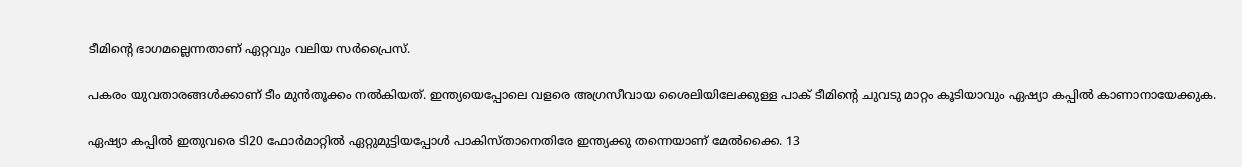ടീമിന്റെ ഭാഗമല്ലെന്നതാണ് ഏറ്റവും വലിയ സര്‍പ്രൈസ്.

പകരം യുവതാരങ്ങള്‍ക്കാണ് ടീം മുന്‍തൂക്കം നല്‍കിയത്. ഇന്ത്യയെപ്പോലെ വളരെ അഗ്രസീവായ ശൈലിയിലേക്കുള്ള പാക് ടീമിന്റെ ചുവടു മാറ്റം കൂടിയാവും ഏഷ്യാ കപ്പില്‍ കാണാനായേക്കുക.

ഏഷ്യാ കപ്പില്‍ ഇതുവരെ ടി20 ഫോര്‍മാറ്റില്‍ ഏറ്റുമുട്ടിയപ്പോള്‍ പാകിസ്താനെതിരേ ഇന്ത്യക്കു തന്നെയാണ് മേല്‍ക്കൈ. 13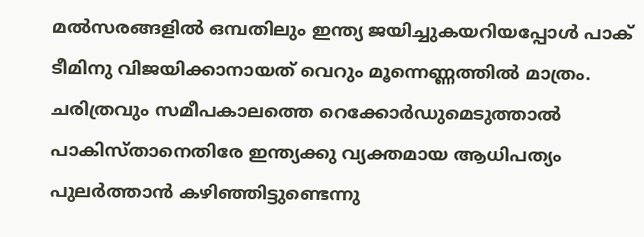മല്‍സരങ്ങളില്‍ ഒമ്പതിലും ഇന്ത്യ ജയിച്ചുകയറിയപ്പോള്‍ പാക് ടീമിനു വിജയിക്കാനായത് വെറും മൂന്നെണ്ണത്തില്‍ മാത്രം. ചരിത്രവും സമീപകാലത്തെ റെക്കോര്‍ഡുമെടുത്താല്‍ പാകിസ്താനെതിരേ ഇന്ത്യക്കു വ്യക്തമായ ആധിപത്യം പുലര്‍ത്താന്‍ കഴിഞ്ഞിട്ടുണ്ടെന്നു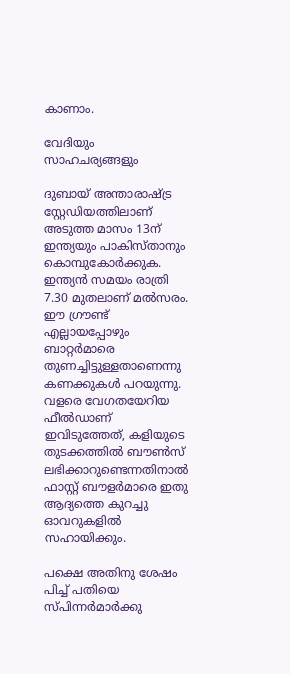കാണാം.

വേദിയും സാഹചര്യങ്ങളും

ദുബായ് അന്താരാഷ്ട്ര സ്റ്റേഡിയത്തിലാണ് അടുത്ത മാസം 13ന് ഇന്ത്യയും പാകിസ്താനും കൊമ്പുകോര്‍ക്കുക. ഇന്ത്യന്‍ സമയം രാത്രി 7.30 മുതലാണ് മല്‍സരം. ഈ ഗ്രൗണ്ട് എല്ലായപ്പോഴും ബാറ്റര്‍മാരെ തുണച്ചിട്ടുള്ളതാണെന്നു കണക്കുകള്‍ പറയുന്നു. വളരെ വേഗതയേറിയ ഫീല്‍ഡാണ് ഇവിടുത്തേത്, കളിയുടെ തുടക്കത്തില്‍ ബൗണ്‍സ് ലഭിക്കാറുണ്ടെന്നതിനാല്‍ ഫാസ്റ്റ് ബൗളര്‍മാരെ ഇതു ആദ്യത്തെ കുറച്ചു ഓവറുകളില്‍ സഹായിക്കും.

പക്ഷെ അതിനു ശേഷം പിച്ച് പതിയെ സ്പിന്നര്‍മാര്‍ക്കു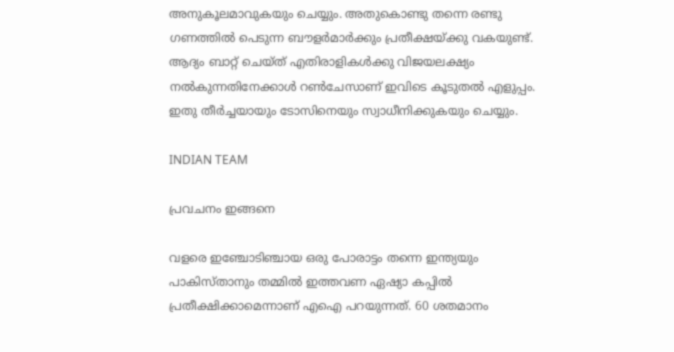അനുകൂലമാവുകയും ചെയ്യും. അതുകൊണ്ടു തന്നെ രണ്ടു ഗണത്തില്‍ പെടുന്ന ബൗളര്‍മാര്‍ക്കും പ്രതീക്ഷയ്ക്കു വകയുണ്ട്. ആദ്യം ബാറ്റ് ചെയ്ത് എതിരാളികള്‍ക്കു വിജയലക്ഷ്യം നല്‍കുന്നതിനേക്കാള്‍ റണ്‍ചേസാണ് ഇവിടെ കൂടുതല്‍ എളുപ്പം. ഇതു തീര്‍ച്ചയായും ടോസിനെയും സ്വാധീനിക്കുകയും ചെയ്യും.

INDIAN TEAM

പ്രവചനം ഇങ്ങനെ

വളരെ ഇഞ്ചോടിഞ്ചായ ഒരു പോരാട്ടം തന്നെ ഇന്ത്യയും പാകിസ്താനും തമ്മില്‍ ഇത്തവണ ഏഷ്യാ കപ്പില്‍ പ്രതീക്ഷിക്കാമെന്നാണ് എഐ പറയുന്നത്. 60 ശതമാനം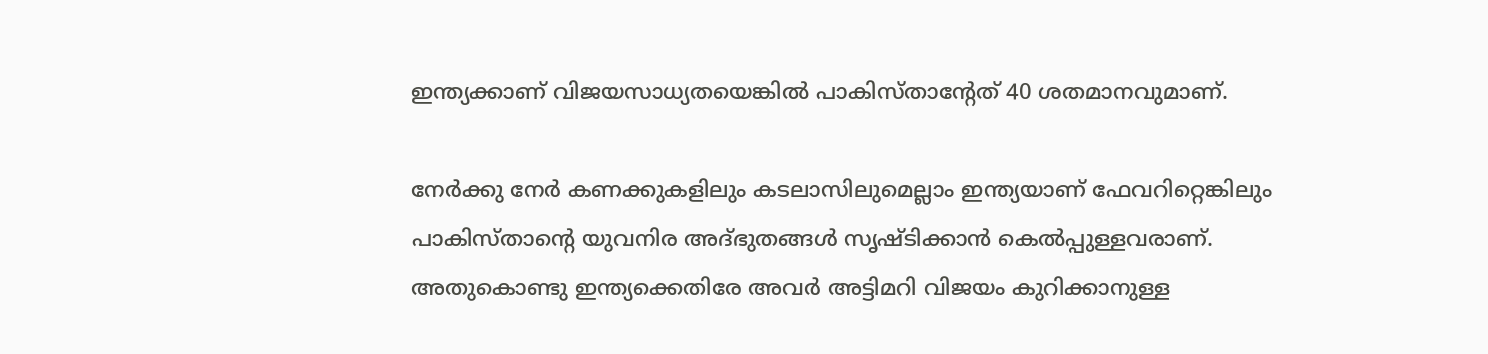ഇന്ത്യക്കാണ് വിജയസാധ്യതയെങ്കില്‍ പാകിസ്താന്റേത് 40 ശതമാനവുമാണ്.

നേര്‍ക്കു നേര്‍ കണക്കുകളിലും കടലാസിലുമെല്ലാം ഇന്ത്യയാണ് ഫേവറിറ്റെങ്കിലും പാകിസ്താന്റെ യുവനിര അദ്ഭുതങ്ങള്‍ സൃഷ്ടിക്കാന്‍ കെല്‍പ്പുള്ളവരാണ്. അതുകൊണ്ടു ഇന്ത്യക്കെതിരേ അവര്‍ അട്ടിമറി വിജയം കുറിക്കാനുള്ള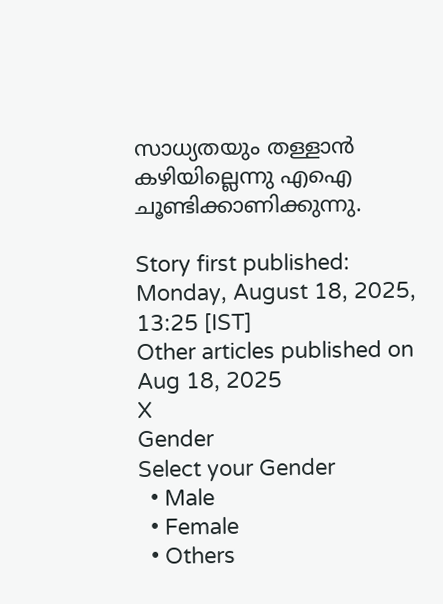സാധ്യതയും തള്ളാന്‍ കഴിയില്ലെന്നു എഐ ചൂണ്ടിക്കാണിക്കുന്നു.

Story first published: Monday, August 18, 2025, 13:25 [IST]
Other articles published on Aug 18, 2025
X
Gender
Select your Gender
  • Male
  • Female
  • Others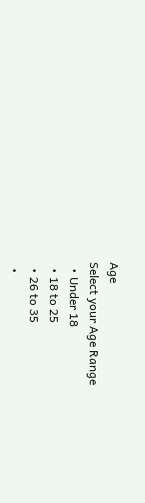Age
Select your Age Range
  • Under 18
  • 18 to 25
  • 26 to 35
  •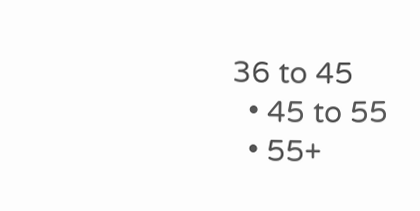36 to 45
  • 45 to 55
  • 55+